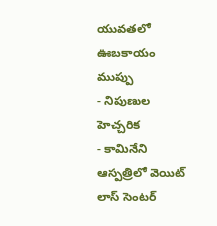యువతలో ఊబకాయం ముప్పు
- నిపుణుల హెచ్చరిక
- కామినేని ఆస్పత్రిలో వెయిట్ లాస్ సెంటర్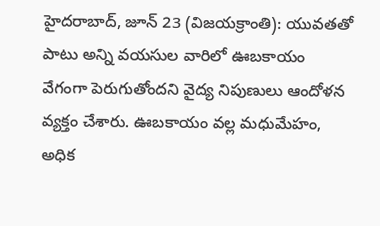హైదరాబాద్, జూన్ 23 (విజయక్రాంతి): యువతతో పాటు అన్ని వయసుల వారిలో ఊబకాయం వేగంగా పెరుగుతోందని వైద్య నిపుణులు ఆందోళన వ్యక్తం చేశారు. ఊబకాయం వల్ల మధుమేహం, అధిక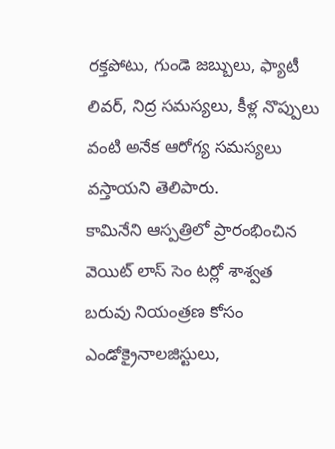రక్తపోటు, గుండె జబ్బులు, ఫ్యాటీ లివర్, నిద్ర సమస్యలు, కీళ్ల నొప్పులు వంటి అనేక ఆరోగ్య సమస్యలు వస్తాయని తెలిపారు.
కామినేని ఆస్పత్రిలో ప్రారంభించిన వెయిట్ లాస్ సెం టర్లో శాశ్వత బరువు నియంత్రణ కోసం ఎండోక్రైనాలజిస్టులు,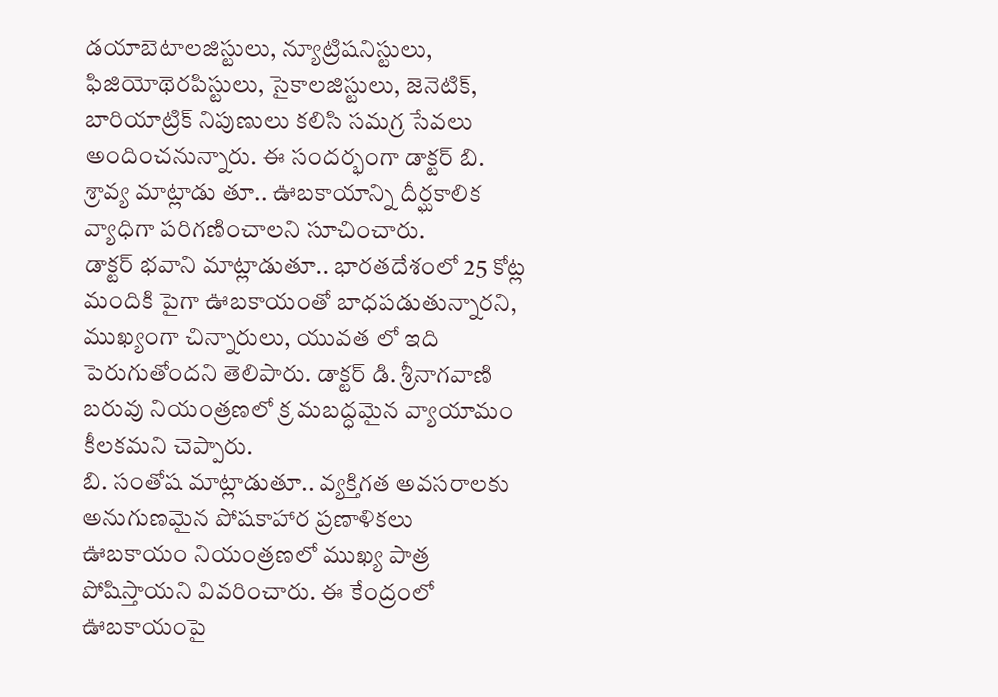డయాబెటాలజిస్టులు, న్యూట్రిషనిస్టులు, ఫిజియోథెరపిస్టులు, సైకాలజిస్టులు, జెనెటిక్, బారియాట్రిక్ నిపుణులు కలిసి సమగ్ర సేవలు అందించనున్నారు. ఈ సందర్భంగా డాక్టర్ బి. శ్రావ్య మాట్లాడు తూ.. ఊబకాయాన్ని దీర్ఘకాలిక వ్యాధిగా పరిగణించాలని సూచించారు.
డాక్టర్ భవాని మాట్లాడుతూ.. భారతదేశంలో 25 కోట్ల మందికి పైగా ఊబకాయంతో బాధపడుతున్నారని, ముఖ్యంగా చిన్నారులు, యువత లో ఇది పెరుగుతోందని తెలిపారు. డాక్టర్ డి. శ్రీనాగవాణి బరువు నియంత్రణలో క్ర మబద్ధమైన వ్యాయామం కీలకమని చెప్పారు.
బి. సంతోష మాట్లాడుతూ.. వ్యక్తిగత అవసరాలకు అనుగుణమైన పోషకాహార ప్రణాళికలు ఊబకాయం నియంత్రణలో ముఖ్య పాత్ర పోషిస్తాయని వివరించారు. ఈ కేంద్రంలో ఊబకాయంపై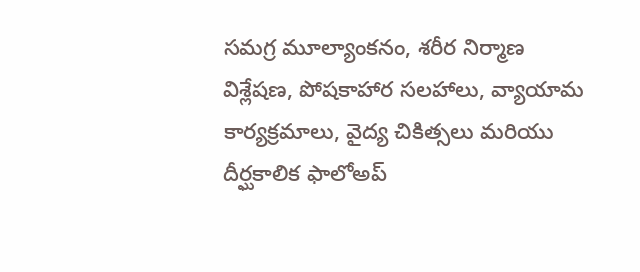సమగ్ర మూల్యాంకనం, శరీర నిర్మాణ విశ్లేషణ, పోషకాహార సలహాలు, వ్యాయామ కార్యక్రమాలు, వైద్య చికిత్సలు మరియు దీర్ఘకాలిక ఫాలోఅప్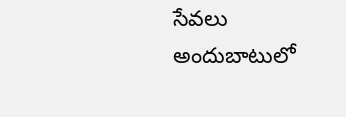సేవలు అందుబాటులో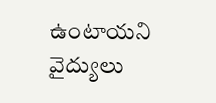ఉంటాయని వైద్యులు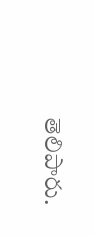తెలిపారు.